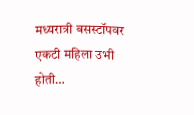मध्यरात्री बसस्टॉपवर एकटी महिला उभी होती…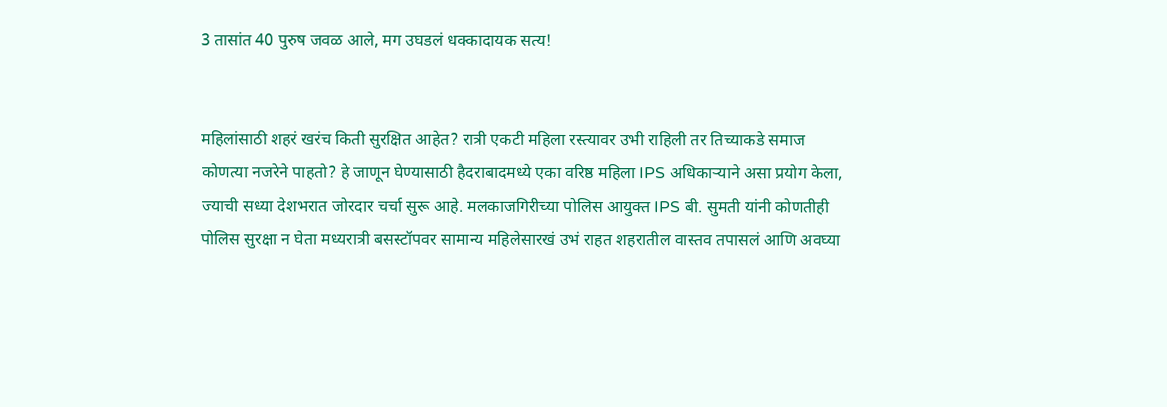3 तासांत 40 पुरुष जवळ आले, मग उघडलं धक्कादायक सत्य!


महिलांसाठी शहरं खरंच किती सुरक्षित आहेत? रात्री एकटी महिला रस्त्यावर उभी राहिली तर तिच्याकडे समाज कोणत्या नजरेने पाहतो? हे जाणून घेण्यासाठी हैदराबादमध्ये एका वरिष्ठ महिला IPS अधिकाऱ्याने असा प्रयोग केला, ज्याची सध्या देशभरात जोरदार चर्चा सुरू आहे. मलकाजगिरीच्या पोलिस आयुक्त IPS बी. सुमती यांनी कोणतीही पोलिस सुरक्षा न घेता मध्यरात्री बसस्टॉपवर सामान्य महिलेसारखं उभं राहत शहरातील वास्तव तपासलं आणि अवघ्या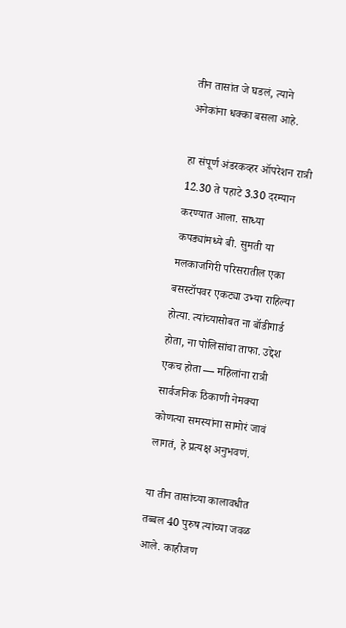तीन तासांत जे घडलं, त्याने अनेकांना धक्का बसला आहे.

हा संपूर्ण अंडरकव्हर ऑपरेशन रात्री 12.30 ते पहाटे 3.30 दरम्यान करण्यात आला. साध्या कपड्यांमध्ये बी. सुमती या मलकाजगिरी परिसरातील एका बसस्टॉपवर एकट्या उभ्या राहिल्या होत्या. त्यांच्यासोबत ना बॉडीगार्ड होता, ना पोलिसांचा ताफा. उद्देश एकच होता — महिलांना रात्री सार्वजनिक ठिकाणी नेमक्या कोणत्या समस्यांना सामोरं जावं लागतं, हे प्रत्यक्ष अनुभवणं.

या तीन तासांच्या कालावधीत तब्बल 40 पुरुष त्यांच्या जवळ आले. काहीजण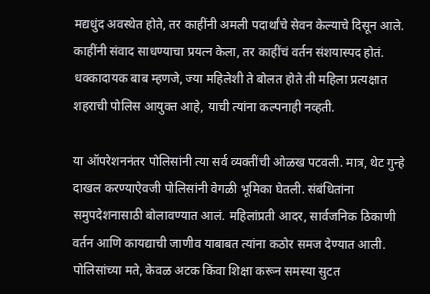मद्यधुंद अवस्थेत होते, तर काहींनी अमली पदार्थांचे सेवन केल्याचे दिसून आले. काहींनी संवाद साधण्याचा प्रयत्न केला, तर काहींचं वर्तन संशयास्पद होतं. धक्कादायक बाब म्हणजे, ज्या महिलेशी ते बोलत होते ती महिला प्रत्यक्षात शहराची पोलिस आयुक्त आहे, याची त्यांना कल्पनाही नव्हती.

या ऑपरेशननंतर पोलिसांनी त्या सर्व व्यक्तींची ओळख पटवली. मात्र, थेट गुन्हे दाखल करण्याऐवजी पोलिसांनी वेगळी भूमिका घेतली. संबंधितांना समुपदेशनासाठी बोलावण्यात आलं. महिलांप्रती आदर, सार्वजनिक ठिकाणी वर्तन आणि कायद्याची जाणीव याबाबत त्यांना कठोर समज देण्यात आली. पोलिसांच्या मते, केवळ अटक किंवा शिक्षा करून समस्या सुटत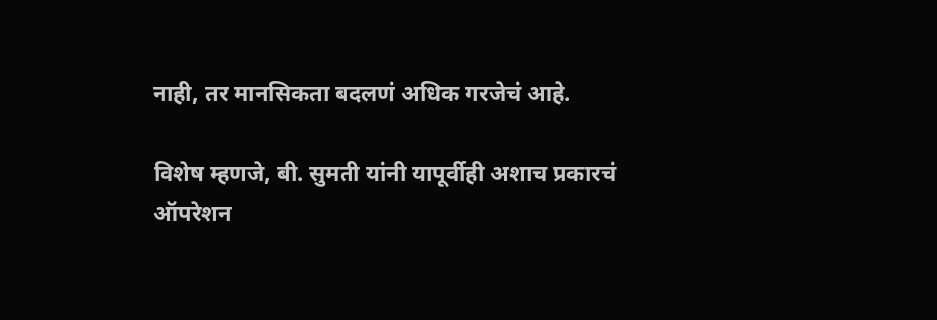नाही, तर मानसिकता बदलणं अधिक गरजेचं आहे.

विशेष म्हणजे, बी. सुमती यांनी यापूर्वीही अशाच प्रकारचं ऑपरेशन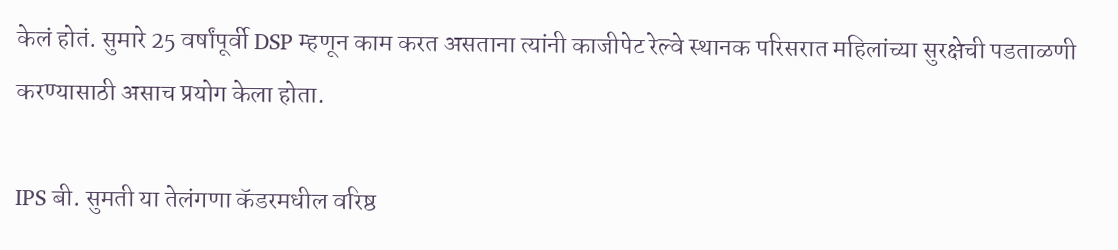केलं होतं. सुमारे 25 वर्षांपूर्वी DSP म्हणून काम करत असताना त्यांनी काजीपेट रेल्वे स्थानक परिसरात महिलांच्या सुरक्षेची पडताळणी करण्यासाठी असाच प्रयोग केला होता.

IPS बी. सुमती या तेलंगणा कॅडरमधील वरिष्ठ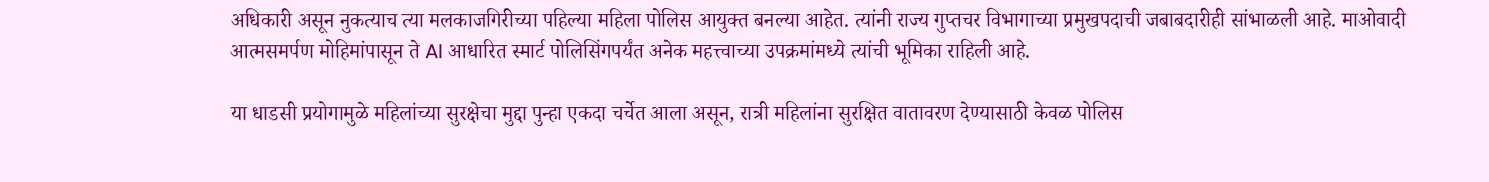अधिकारी असून नुकत्याच त्या मलकाजगिरीच्या पहिल्या महिला पोलिस आयुक्त बनल्या आहेत. त्यांनी राज्य गुप्तचर विभागाच्या प्रमुखपदाची जबाबदारीही सांभाळली आहे. माओवादी आत्मसमर्पण मोहिमांपासून ते AI आधारित स्मार्ट पोलिसिंगपर्यंत अनेक महत्त्वाच्या उपक्रमांमध्ये त्यांची भूमिका राहिली आहे.

या धाडसी प्रयोगामुळे महिलांच्या सुरक्षेचा मुद्दा पुन्हा एकदा चर्चेत आला असून, रात्री महिलांना सुरक्षित वातावरण देण्यासाठी केवळ पोलिस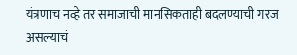यंत्रणाच नव्हे तर समाजाची मानसिकताही बदलण्याची गरज असल्याचं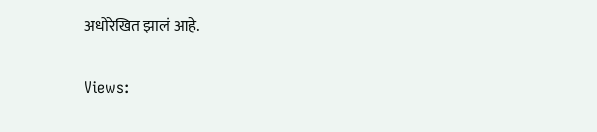अधोरेखित झालं आहे.

Views: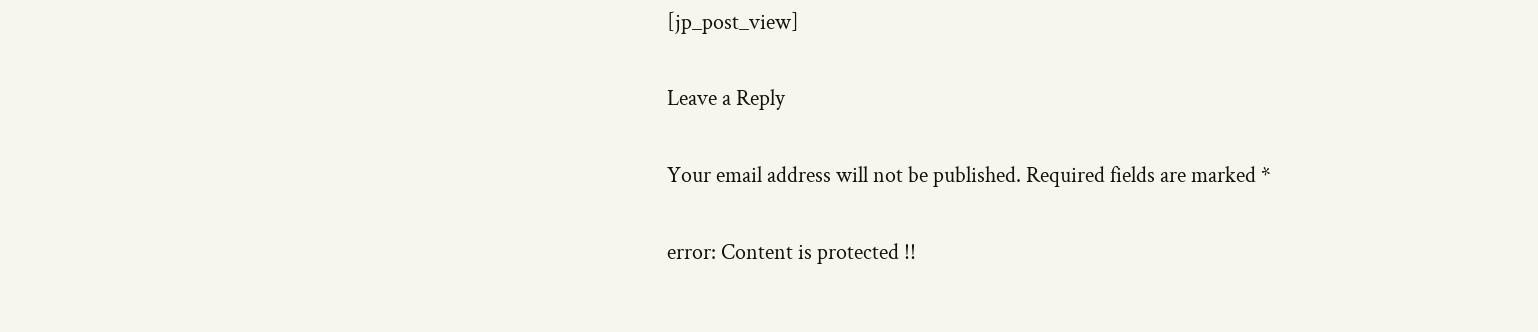[jp_post_view]

Leave a Reply

Your email address will not be published. Required fields are marked *

error: Content is protected !!